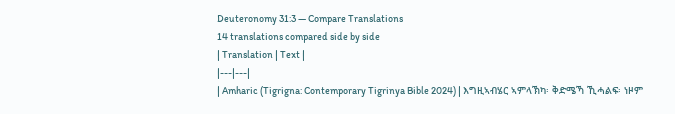Deuteronomy 31:3 — Compare Translations
14 translations compared side by side
| Translation | Text |
|---|---|
| Amharic (Tigrigna: Contemporary Tigrinya Bible 2024) | እግዚኣብሄር ኣምላኽካ፡ ቅድሜኻ ኺሓልፍ፡ ነዞም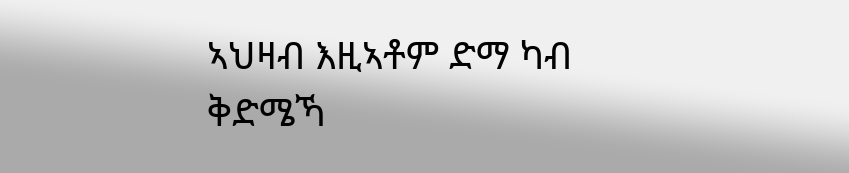ኣህዛብ እዚኣቶም ድማ ካብ ቅድሜኻ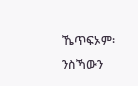ኼጥፍኦም፡ ንስኻውን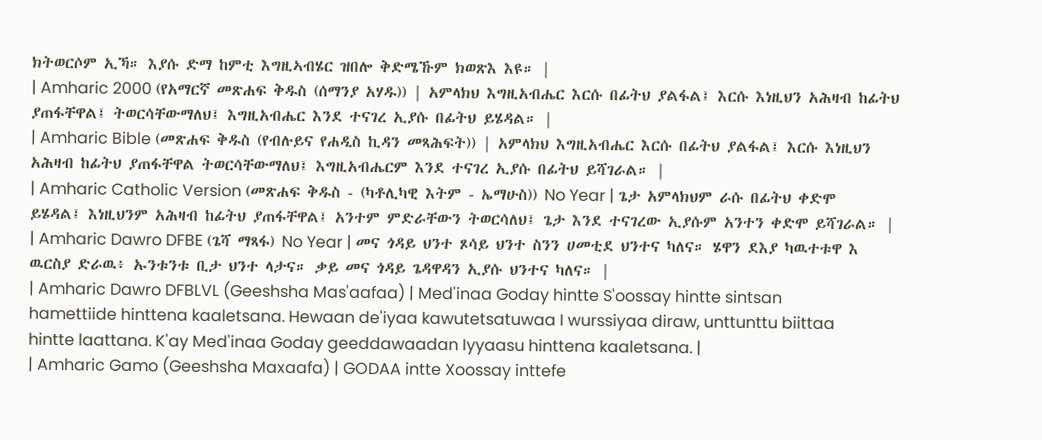ክትወርሶም ኢኻ። እያሱ ድማ ከምቲ እግዚኣብሄር ዝበሎ ቅድሜኹም ክወጽእ እዩ። |
| Amharic 2000 (የአማርኛ መጽሐፍ ቅዱስ (ሰማንያ አሃዱ)) | አምላክህ እግዚአብሔር እርሱ በፊትህ ያልፋል፤ እርሱ እነዚህን አሕዛብ ከፊትህ ያጠፋቸዋል፤ ትወርሳቸውማለህ፤ እግዚአብሔር እንደ ተናገረ ኢያሱ በፊትህ ይሄዳል። |
| Amharic Bible (መጽሐፍ ቅዱስ (የብሉይና የሐዲስ ኪዳን መጻሕፍት)) | አምላክህ እግዚአብሔር እርሱ በፊትህ ያልፋል፤ እርሱ እነዚህን አሕዛብ ከፊትህ ያጠፋቸዋል ትወርሳቸውማለህ፤ እግዚአብሔርም እንደ ተናገረ ኢያሱ በፊትህ ይሻገራል። |
| Amharic Catholic Version (መጽሐፍ ቅዱስ - (ካቶሊካዊ እትም - ኤማሁስ)) No Year | ጌታ አምላክህም ራሱ በፊትህ ቀድሞ ይሄዳል፤ እነዚህንም አሕዛብ ከፊትህ ያጠፋቸዋል፤ አንተም ምድራቸውን ትወርሳለህ፤ ጌታ እንደ ተናገረው ኢያሱም አንተን ቀድሞ ይሻገራል። |
| Amharic Dawro DFBE (ጌሻ ማጻፋ) No Year | መና ጎዳይ ህንተ ጾሳይ ህንተ ስንን ሀመቲደ ህንተና ካለና። ሄዋን ደእያ ካዉተቱዋ እ ዉርስያ ድራዉ፥ ኡንቱንቱ ቢታ ህንተ ላታና። ቃይ መና ጎዳይ ጌዳዋዳን ኢያሱ ህንተና ካለና። |
| Amharic Dawro DFBLVL (Geeshsha Mas'aafaa) | Med'inaa Goday hintte S'oossay hintte sintsan hamettiide hinttena kaaletsana. Hewaan de'iyaa kawutetsatuwaa I wurssiyaa diraw, unttunttu biittaa hintte laattana. K'ay Med'inaa Goday geeddawaadan Iyyaasu hinttena kaaletsana. |
| Amharic Gamo (Geeshsha Maxaafa) | GODAA intte Xoossay inttefe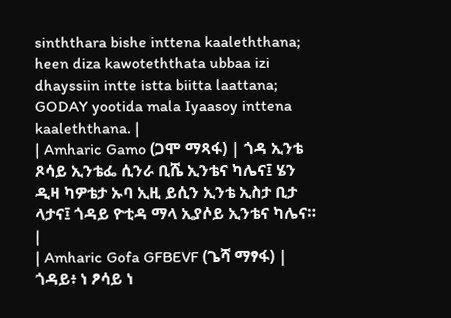sinththara bishe inttena kaaleththana; heen diza kawoteththata ubbaa izi dhayssiin intte istta biitta laattana; GODAY yootida mala Iyaasoy inttena kaaleththana. |
| Amharic Gamo (ጋሞ ማጻፋ) | ጎዳ ኢንቴ ጾሳይ ኢንቴፌ ሲንራ ቢሼ ኢንቴና ካሌና፤ ሄን ዲዛ ካዎቴታ ኡባ ኢዚ ይሲን ኢንቴ ኢስታ ቢታ ላታና፤ ጎዳይ ዮቲዳ ማላ ኢያሶይ ኢንቴና ካሌና። |
| Amharic Gofa GFBEVF (ጌሻ ማፃፋ) | ጎዳይ፥ ነ ፆሳይ ነ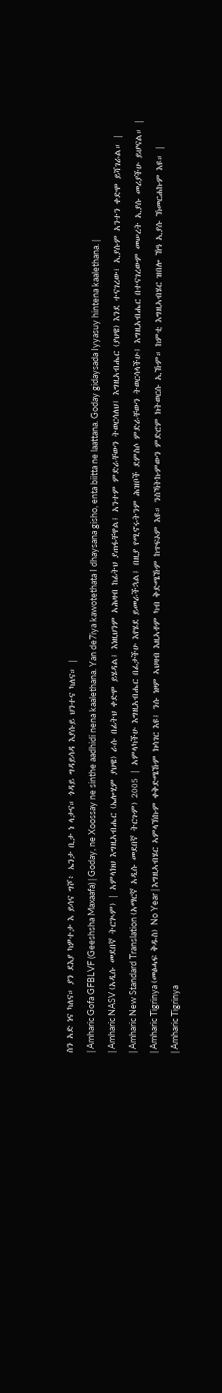ስን አድ ነና ካለና። ያን ደእያ ካዎተታ እ ይሳና ግሾ፥ ኤንታ ቢታ ነ ላታና። ጎዳይ ግዳይሳዳ እያሱይ ህንተና ካለና። |
| Amharic Gofa GFBLVF (Geeshsha Maxaafa) | Goday, ne Xoossay ne sinthe aadhidi nena kaalethana. Yan de7iya kawotethata I dhaysana gisho, enta biitta ne laattana. Goday gidaysada Iyyasuy hintena kaalethana. |
| Amharic NASV (አዲሱ መደበኛ ትርጒም) | አምላክህ እግዚአብሔር (ኤሎሂም ያህዌ) ራሱ በፊትህ ቀድሞ ይሄዳል፤ እነዚህንም አሕዛብ ከፊትህ ያጠፋቸዋል፤ አንተም ምድራቸውን ትወርሳለህ፤ እግዚአብሔር (ያህዌ) እንደ ተናገረው፣ ኢያሱም አንተን ቀድሞ ይሻገራል። |
| Amharic New Standard Translation (አማርኛ አዲሱ መደበኛ ትርጉም) 2005 | አምላካችሁ እግዚአብሔር በፊታችሁ እየሄደ ይመራችኋል፤ በዚያ የሚኖሩትንም ሕዝቦች ደምስሶ ምድራቸውን ትወርሳላችሁ፤ እግዚአብሔር በተናገረውም መሠረት ኢያሱ መሪያችሁ ይሆናል። |
| Amharic Tigrinya (መፅሓፍ ቅዱስ) No Year | እግዚኣብሄር ኣምላኽኩም ቀቅድሜኹም ክሳገር እዩ፤ ንሱ ነዞም ኣህዛብ እዚኣቶም ካብ ቅድሜኹም ከጥፍኦም እዩ። ንስኻትኩምውን ምድሮም ክትወርሱ ኢኹም። ከምቲ እግዚኣብሄር ዝበሎ ኸዓ ኢያሱ ኽመርሐኩም እዩ። |
| Amharic Tigrinya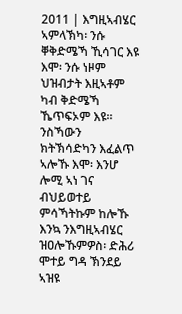2011 | እግዚኣብሄር ኣምላኽካ፡ ንሱ ቐቅድሜኻ ኺሳገር እዩ እሞ፡ ንሱ ነዞም ህዝብታት እዚኣቶም ካብ ቅድሜኻ ኼጥፍኦም እዩ። ንስኻውን ክትኽሳድካን እፈልጥ ኣሎኹ እሞ፡ እንሆ ሎሚ ኣነ ገና ብህይወተይ ምሳኻትኩም ከሎኹ እንኳ ንእግዚኣብሄር ዝዐሎኹምዎስ፡ ድሕሪ ሞተይ ግዳ ኽንደይ ኣዝዩ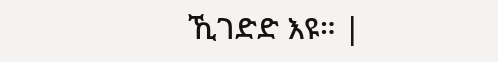ኺገድድ እዩ። |